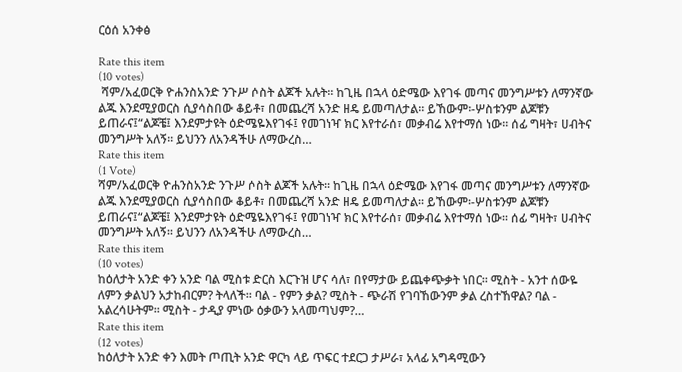ርዕሰ አንቀፅ

Rate this item
(10 votes)
 ሻም/አፈወርቅ ዮሐንስአንድ ንጉሥ ሶስት ልጆች አሉት፡፡ ከጊዜ በኋላ ዕድሜው እየገፋ መጣና መንግሥቱን ለማንኛው ልጁ እንደሚያወርስ ሲያሳስበው ቆይቶ፣ በመጨረሻ አንድ ዘዴ ይመጣለታል፡፡ ይኸውም፡-ሦስቱንም ልጆቹን ይጠራና፤“ልጆቼ፤ እንደምታዩት ዕድሜዬእየገፋ፤ የመገነዣ ክር እየተራሰ፣ መቃብሬ እየተማሰ ነው፡፡ ሰፊ ግዛት፣ ሀብትና መንግሥት አለኝ፡፡ ይህንን ለአንዳችሁ ለማውረስ…
Rate this item
(1 Vote)
ሻም/አፈወርቅ ዮሐንስአንድ ንጉሥ ሶስት ልጆች አሉት፡፡ ከጊዜ በኋላ ዕድሜው እየገፋ መጣና መንግሥቱን ለማንኛው ልጁ እንደሚያወርስ ሲያሳስበው ቆይቶ፣ በመጨረሻ አንድ ዘዴ ይመጣለታል፡፡ ይኸውም፡-ሦስቱንም ልጆቹን ይጠራና፤“ልጆቼ፤ እንደምታዩት ዕድሜዬእየገፋ፤ የመገነዣ ክር እየተራሰ፣ መቃብሬ እየተማሰ ነው፡፡ ሰፊ ግዛት፣ ሀብትና መንግሥት አለኝ፡፡ ይህንን ለአንዳችሁ ለማውረስ…
Rate this item
(10 votes)
ከዕለታት አንድ ቀን አንድ ባል ሚስቱ ድርስ እርጉዝ ሆና ሳለ፣ በየማታው ይጨቀጭቃት ነበር፡፡ ሚስት - አንተ ሰውዬ ለምን ቃልህን አታከብርም? ትላለች፡፡ ባል - የምን ቃል? ሚስት - ጭራሽ የገባኸውንም ቃል ረስተኸዋል? ባል - አልረሳሁትም፡፡ ሚስት - ታዲያ ምነው ዕቃውን አላመጣህም?…
Rate this item
(12 votes)
ከዕለታት አንድ ቀን እመት ጦጢት አንድ ዋርካ ላይ ጥፍር ተደርጋ ታሥራ፣ አላፊ አግዳሚውን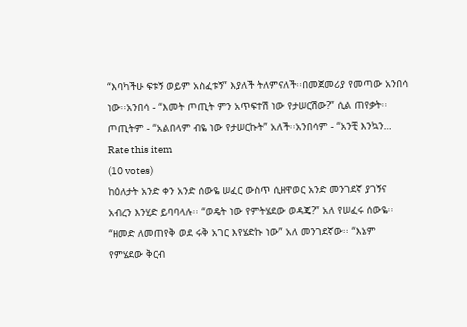“እባካችሁ ፍቱኝ ወይም አስፈቱኝ” እያለች ትለምናለች፡፡በመጀመሪያ የመጣው አንበሳ ነው፡፡አንበሳ - “እመት ጦጢት ምን አጥፍተሽ ነው የታሠርሽው?” ሲል ጠየቃት፡፡ጦጢትም - “አልበላም ብዬ ነው የታሠርኩት” አለች፡፡አንበሳም - “አንቺ እንኳን…
Rate this item
(10 votes)
ከዕለታት አንድ ቀን አንድ ሰውዬ ሠፈር ውስጥ ሲዘዋወር አንድ መንገደኛ ያገኝና አብረን እንሂድ ይባባላሉ፡፡ “ወዴት ነው የምትሄደው ወዳጄ?” አለ የሠፈሩ ሰውዬ፡፡“ዘመድ ለመጠየቅ ወደ ሩቅ አገር እየሄድኩ ነው” አለ መንገደኛው፡፡ “እኔም የምሄደው ቅርብ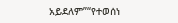አይደለም”“የተወሰነ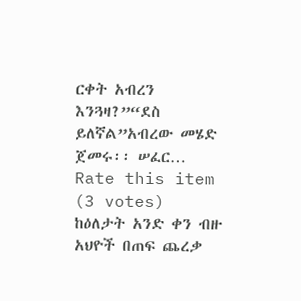ርቀት አብረን እንጓዛ?”“ደስ ይለኛል”አብረው መሄድ ጀመሩ፡፡ ሠፈር…
Rate this item
(3 votes)
ከዕለታት አንድ ቀን ብዙ አህዮች በጠፍ ጨረቃ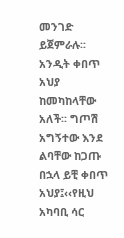መንገድ ይጀምራሉ፡፡ አንዲት ቀበጥ አህያ ከመካከላቸው አለች፡፡ ግጦሽ አግኝተው እንደ ልባቸው ከጋጡ በኋላ ይቺ ቀበጥ አህያ፤‹‹የዚህ አካባቢ ሳር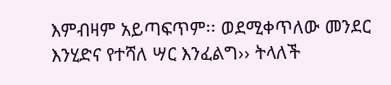እምብዛም አይጣፍጥም፡፡ ወደሚቀጥለው መንደር እንሂድና የተሻለ ሣር እንፈልግ›› ትላለች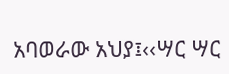አባወራው አህያ፤‹‹ሣር ሣር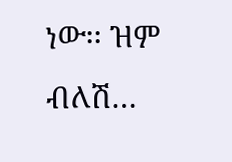ነው፡፡ ዝም ብለሽ…